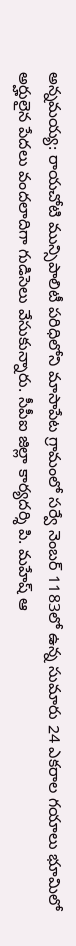అన్నమయ్య: రాయచోటి మున్సిపాలిటీ పరిధిలోని మాసాపేట గ్రామంలో సర్వే నెంబర్ 1183లో ఉన్న సుమారు 24 ఎకరాల గయాలు భూమిలో అర్హులైన పేదలు వందలాదిగా గుడిసెలు వేసుకున్నారు. సీపీఐ జిల్లా కార్యదర్శి పి. మహేష్ ఆ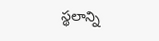స్థలాన్ని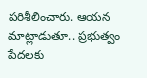పరిశీలించారు. ఆయన మాట్లాడుతూ.. ప్రభుత్వం పేదలకు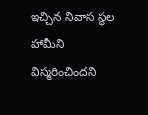ఇచ్చిన నివాస స్థల హామీని విస్మరించిందని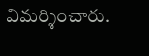విమర్శించారు.